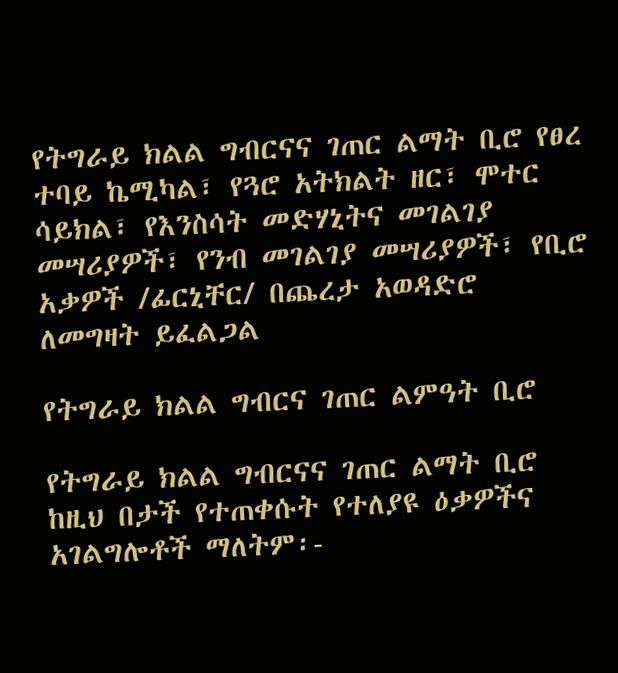የትግራይ ክልል ግብርናና ገጠር ልማት ቢሮ የፀረ ተባይ ኬሚካል፣ የጓሮ አትክልት ዘር፣ ሞተር ሳይክል፣ የእንስሳት መድሃኒትና መገልገያ መሣሪያዎች፣ የንብ መገልገያ መሣሪያዎች፣ የቢሮ አቃዎች /ፊርኒቸር/ በጨረታ አወዳድሮ ለመግዛት ይፈልጋል

የትግራይ ክልል ግብርና ገጠር ልምዓት ቢሮ

የትግራይ ክልል ግብርናና ገጠር ልማት ቢሮ ከዚህ በታች የተጠቀሱት የተለያዩ ዕቃዎችና አገልግሎቶች ማለትም፡-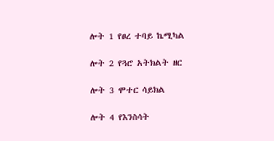ሎት 1 የፀረ ተባይ ኬሚካል

ሎት 2 የጓሮ አትክልት ዘር

ሎት 3 ሞተር ሳይክል

ሎት 4 የእንስሳት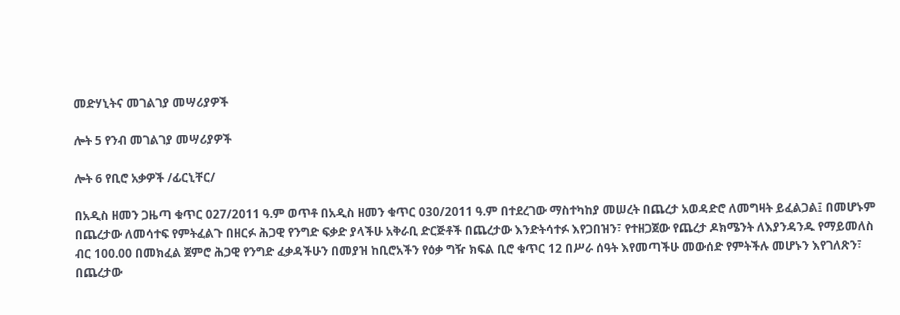መድሃኒትና መገልገያ መሣሪያዎች

ሎት 5 የንብ መገልገያ መሣሪያዎች

ሎት 6 የቢሮ አቃዎች /ፊርኒቸር/

በአዲስ ዘመን ጋዜጣ ቁጥር 027/2011 ዓ.ም ወጥቶ በአዲስ ዘመን ቁጥር 030/2011 ዓ.ም በተደረገው ማስተካከያ መሠረት በጨረታ አወዳድሮ ለመግዛት ይፈልጋል፤ በመሆኑም በጨረታው ለመሳተፍ የምትፈልጉ በዘርፉ ሕጋዊ የንግድ ፍቃድ ያላችሁ አቅራቢ ድርጅቶች በጨረታው እንድትሳተፉ እየጋበዝን፣ የተዘጋጀው የጨረታ ዶክሜንት ለእያንዳንዱ የማይመለስ ብር 100.00 በመክፈል ጀምሮ ሕጋዊ የንግድ ፈቃዳችሁን በመያዝ ከቢሮአችን የዕቃ ግዥ ክፍል ቢሮ ቁጥር 12 በሥራ ሰዓት እየመጣችሁ መውሰድ የምትችሉ መሆኑን እየገለጽን፣ በጨረታው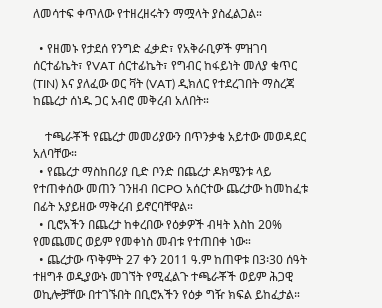ለመሳተፍ ቀጥለው የተዘረዘሩትን ማሟላት ያስፈልጋል።

  • የዘመኑ የታደሰ የንግድ ፈቃድ፣ የአቅራቢዎች ምዝገባ ሰርተፊኬት፣ የVAT ሰርተፊኬት፣ የግብር ከፋይነት መለያ ቁጥር (TIN) እና ያለፈው ወር ቫት (VAT) ዲክለር የተደረገበት ማስረጃ ከጨረታ ሰነዱ ጋር አብሮ መቅረብ አለበት።

    ተጫራቾች የጨረታ መመሪያውን በጥንቃቄ አይተው መወዳደር አለባቸው።
  • የጨረታ ማስከበሪያ ቢድ ቦንድ በጨረታ ዶክሜንቱ ላይ የተጠቀሰው መጠን ገንዘብ በCPO አሰርተው ጨረታው ከመከፈቱ በፊት አያይዘው ማቅረብ ይኖርባቸዋል።
  • ቢሮአችን በጨረታ ከቀረበው የዕቃዎች ብዛት እስከ 20% የመጨመር ወይም የመቀነስ መብቱ የተጠበቀ ነው።
  • ጨረታው ጥቅምት 27 ቀን 2011 ዓ.ም ከጠዋቱ በ3፡30 ሰዓት ተዘግቶ ወዲያውኑ መገኘት የሚፈልጉ ተጫራቾች ወይም ሕጋዊ ወኪሎቻቸው በተገኙበት በቢሮአችን የዕቃ ግዥ ክፍል ይከፈታል።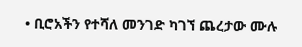• ቢሮአችን የተሻለ መንገድ ካገኘ ጨረታው ሙሉ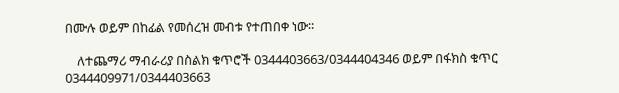በሙሉ ወይም በከፊል የመሰረዝ መብቱ የተጠበቀ ነው።

    ለተጨማሪ ማብራሪያ በስልክ ቁጥሮች 0344403663/0344404346 ወይም በፋክስ ቁጥር 0344409971/0344403663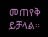መጠየቅ ይቻላል።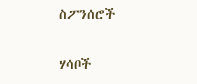ስፖንሰሮች

ሃሳቦች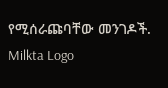የሚሰራጩባቸው መንገዶች.
Milkta Logo